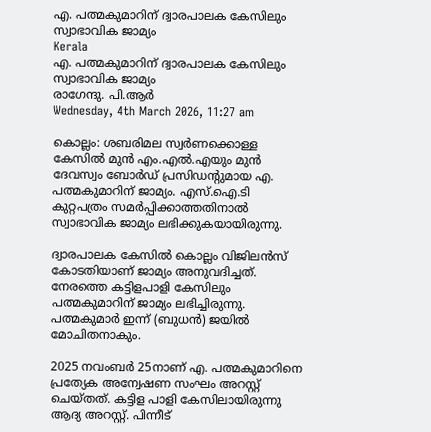എ. പത്മകുമാറിന് ദ്വാരപാലക കേസിലും സ്വാഭാവിക ജാമ്യം
Kerala
എ. പത്മകുമാറിന് ദ്വാരപാലക കേസിലും സ്വാഭാവിക ജാമ്യം
രാഗേന്ദു. പി.ആര്‍
Wednesday, 4th March 2026, 11:27 am

കൊല്ലം: ശബരിമല സ്വര്‍ണക്കൊള്ള കേസിൽ മുന്‍ എം.എല്‍.എയും മുന്‍ ദേവസ്വം ബോര്‍ഡ് പ്രസിഡന്റുമായ എ. പത്മകുമാറിന് ജാമ്യം. എസ്.ഐ.ടി കുറ്റപത്രം സമര്‍പ്പിക്കാത്തതിനാല്‍ സ്വാഭാവിക ജാമ്യം ലഭിക്കുകയായിരുന്നു.

ദ്വാരപാലക കേസില്‍ കൊല്ലം വിജിലന്‍സ് കോടതിയാണ് ജാമ്യം അനുവദിച്ചത്. നേരത്തെ കട്ടിളപാളി കേസിലും പത്മകുമാറിന് ജാമ്യം ലഭിച്ചിരുന്നു. പത്മകുമാര്‍ ഇന്ന് (ബുധന്‍) ജയില്‍ മോചിതനാകും.

2025 നവംബര്‍ 25നാണ് എ. പത്മകുമാറിനെ പ്രത്യേക അന്വേഷണ സംഘം അറസ്റ്റ് ചെയ്തത്. കട്ടിള പാളി കേസിലായിരുന്നു ആദ്യ അറസ്റ്റ്. പിന്നീട്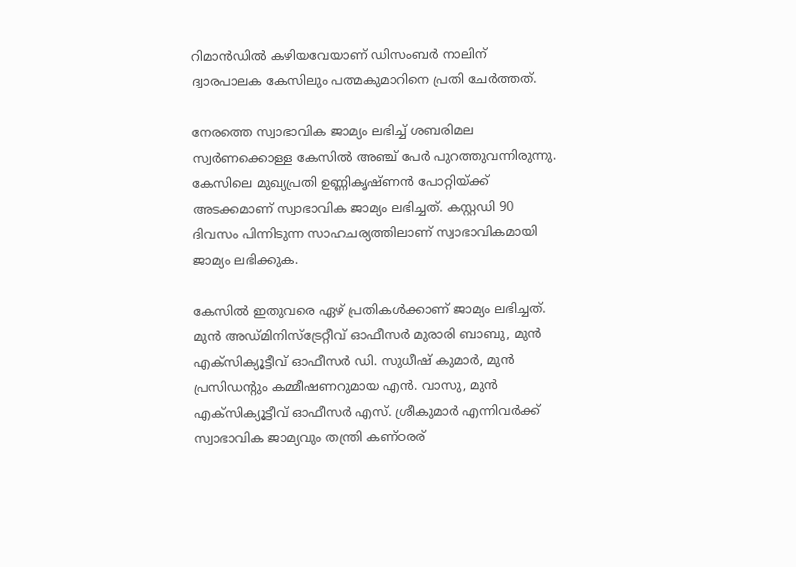റിമാന്‍ഡില്‍ കഴിയവേയാണ് ഡിസംബര്‍ നാലിന് ദ്വാരപാലക കേസിലും പത്മകുമാറിനെ പ്രതി ചേര്‍ത്തത്.

നേരത്തെ സ്വാഭാവിക ജാമ്യം ലഭിച്ച് ശബരിമല സ്വര്‍ണക്കൊള്ള കേസില്‍ അഞ്ച് പേര്‍ പുറത്തുവന്നിരുന്നു. കേസിലെ മുഖ്യപ്രതി ഉണ്ണികൃഷ്ണന്‍ പോറ്റിയ്ക്ക് അടക്കമാണ് സ്വാഭാവിക ജാമ്യം ലഭിച്ചത്. കസ്റ്റഡി 90 ദിവസം പിന്നിടുന്ന സാഹചര്യത്തിലാണ് സ്വാഭാവികമായി ജാമ്യം ലഭിക്കുക.

കേസില്‍ ഇതുവരെ ഏഴ് പ്രതികള്‍ക്കാണ് ജാമ്യം ലഭിച്ചത്. മുന്‍ അഡ്മിനിസ്‌ട്രേറ്റീവ് ഓഫീസര്‍ മുരാരി ബാബു, മുന്‍ എക്‌സിക്യൂട്ടീവ് ഓഫീസര്‍ ഡി. സുധീഷ് കുമാര്‍, മുന്‍ പ്രസിഡന്റും കമ്മീഷണറുമായ എന്‍. വാസു, മുന്‍ എക്‌സിക്യൂട്ടീവ് ഓഫീസര്‍ എസ്. ശ്രീകുമാര്‍ എന്നിവര്‍ക്ക് സ്വാഭാവിക ജാമ്യവും തന്ത്രി കണ്ഠരര്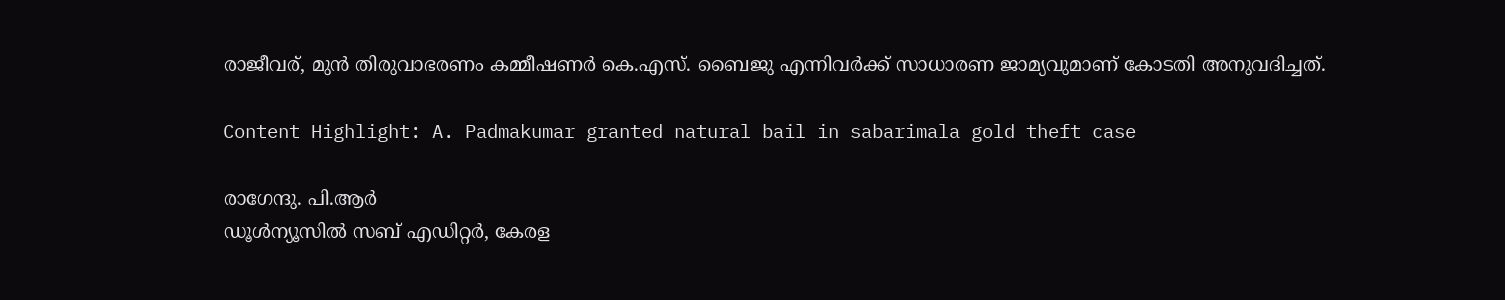രാജീവര്, മുന്‍ തിരുവാഭരണം കമ്മീഷണര്‍ കെ.എസ്. ബൈജു എന്നിവര്‍ക്ക് സാധാരണ ജാമ്യവുമാണ് കോടതി അനുവദിച്ചത്.

Content Highlight: A. Padmakumar granted natural bail in sabarimala gold theft case

രാഗേന്ദു. പി.ആര്‍
ഡൂള്‍ന്യൂസില്‍ സബ് എഡിറ്റര്‍, കേരള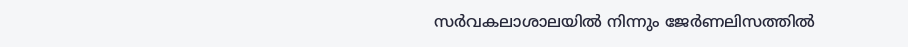സര്‍വകലാശാലയില്‍ നിന്നും ജേര്‍ണലിസത്തില്‍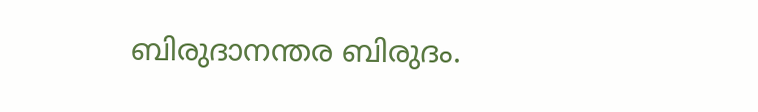ബിരുദാനന്തര ബിരുദം.